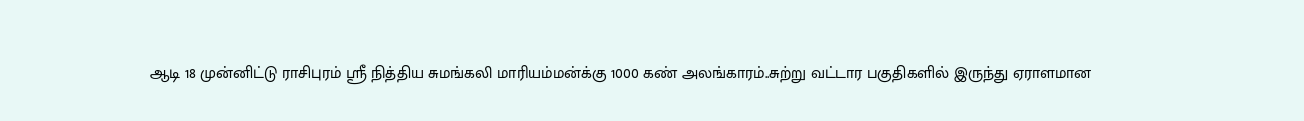ஆடி 18 முன்னிட்டு ராசிபுரம் ஸ்ரீ நித்திய சுமங்கலி மாரியம்மன்க்கு 1000 கண் அலங்காரம்..சுற்று வட்டார பகுதிகளில் இருந்து ஏராளமான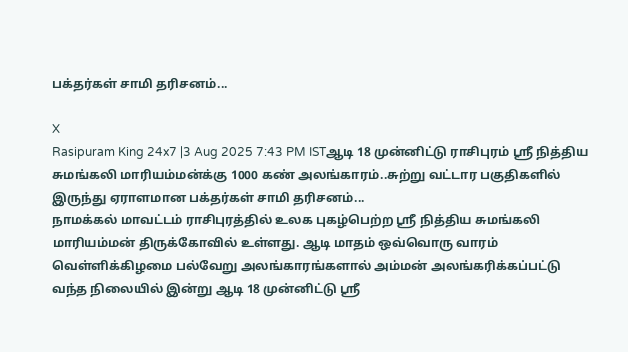பக்தர்கள் சாமி தரிசனம்...

X
Rasipuram King 24x7 |3 Aug 2025 7:43 PM ISTஆடி 18 முன்னிட்டு ராசிபுரம் ஸ்ரீ நித்திய சுமங்கலி மாரியம்மன்க்கு 1000 கண் அலங்காரம்..சுற்று வட்டார பகுதிகளில் இருந்து ஏராளமான பக்தர்கள் சாமி தரிசனம்...
நாமக்கல் மாவட்டம் ராசிபுரத்தில் உலக புகழ்பெற்ற ஸ்ரீ நித்திய சுமங்கலி மாரியம்மன் திருக்கோவில் உள்ளது. ஆடி மாதம் ஒவ்வொரு வாரம் வெள்ளிக்கிழமை பல்வேறு அலங்காரங்களால் அம்மன் அலங்கரிக்கப்பட்டு வந்த நிலையில் இன்று ஆடி 18 முன்னிட்டு ஸ்ரீ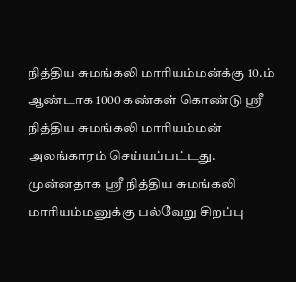நித்திய சுமங்கலி மாரியம்மன்க்கு 10.ம் ஆண்டாக 1000 கண்கள் கொண்டு ஸ்ரீ நித்திய சுமங்கலி மாரியம்மன் அலங்காரம் செய்யப்பட்டது. முன்னதாக ஸ்ரீ நித்திய சுமங்கலி மாரியம்மனுக்கு பல்வேறு சிறப்பு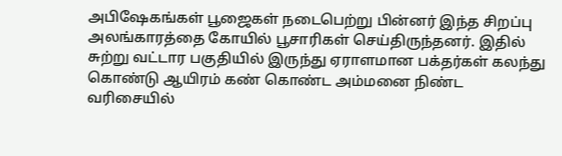அபிஷேகங்கள் பூஜைகள் நடைபெற்று பின்னர் இந்த சிறப்பு அலங்காரத்தை கோயில் பூசாரிகள் செய்திருந்தனர். இதில் சுற்று வட்டார பகுதியில் இருந்து ஏராளமான பக்தர்கள் கலந்து கொண்டு ஆயிரம் கண் கொண்ட அம்மனை நிண்ட வரிசையில்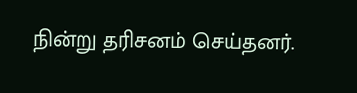நின்று தரிசனம் செய்தனர்.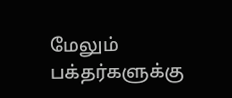மேலும் பக்தர்களுக்கு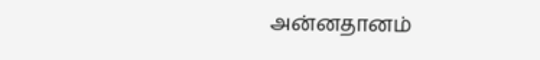அன்னதானம்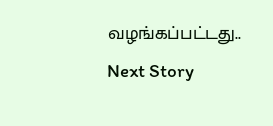வழங்கப்பட்டது..
Next Story